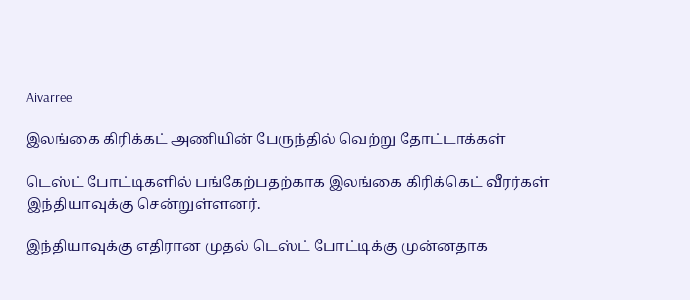Aivarree

இலங்கை கிரிக்கட் அணியின் பேருந்தில் வெற்று தோட்டாக்கள்

டெஸ்ட் போட்டிகளில் பங்கேற்பதற்காக இலங்கை கிரிக்கெட் வீரர்கள் இந்தியாவுக்கு சென்றுள்ளனர்.

இந்தியாவுக்கு எதிரான முதல் டெஸ்ட் போட்டிக்கு முன்னதாக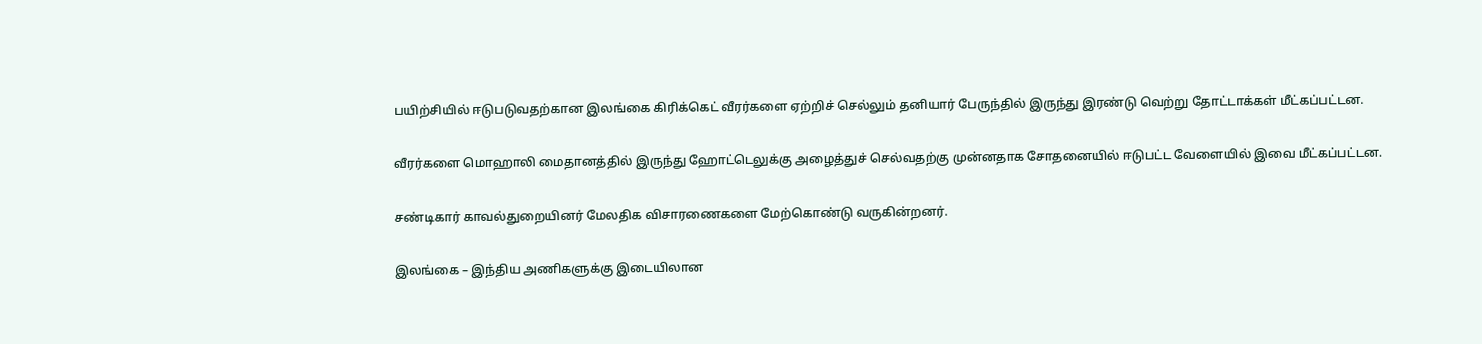பயிற்சியில் ஈடுபடுவதற்கான இலங்கை கிரிக்கெட் வீரர்களை ஏற்றிச் செல்லும் தனியார் பேருந்தில் இருந்து இரண்டு வெற்று தோட்டாக்கள் மீட்கப்பட்டன.

வீரர்களை மொஹாலி மைதானத்தில் இருந்து ஹோட்டெலுக்கு அழைத்துச் செல்வதற்கு முன்னதாக சோதனையில் ஈடுபட்ட வேளையில் இவை மீட்கப்பட்டன.

சண்டிகார் காவல்துறையினர் மேலதிக விசாரணைகளை மேற்கொண்டு வருகின்றனர்.

இலங்கை – இந்திய அணிகளுக்கு இடையிலான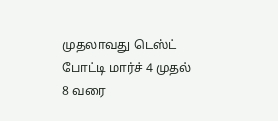முதலாவது டெஸ்ட் போட்டி மார்ச் 4 முதல் 8 வரை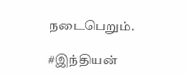நடைபெறும்.

#இந்தியன்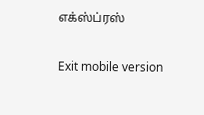எக்ஸ்ப்ரஸ்

Exit mobile version